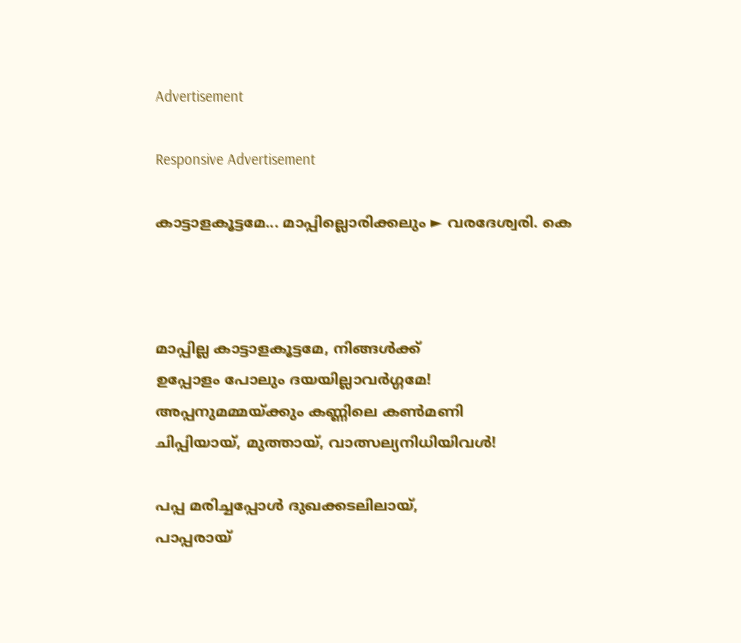Advertisement

Responsive Advertisement

കാട്ടാളകൂട്ടമേ... മാപ്പില്ലൊരിക്കലും ► വരദേശ്വരി. കെ



മാപ്പില്ല കാട്ടാളകൂട്ടമേ, നിങ്ങള്‍ക്ക്
ഉപ്പോളം പോലും ദയയില്ലാവര്‍ഗ്ഗമേ!
അപ്പനുമമ്മയ്ക്കും കണ്ണിലെ കണ്‍മണി
ചിപ്പിയായ്, മുത്തായ്, വാത്സല്യനിധിയിവള്‍!

പപ്പ മരിച്ചപ്പോള്‍ ദുഖക്കടലിലായ്,
പാപ്പരായ്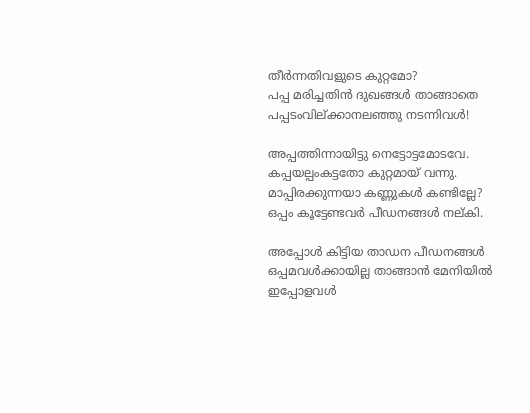തീര്‍ന്നതിവളുടെ കുറ്റമോ?
പപ്പ മരിച്ചതിന്‍ ദുഖങ്ങള്‍ താങ്ങാതെ
പപ്പടംവില്ക്കാനലഞ്ഞു നടന്നിവള്‍!

അപ്പത്തിന്നായിട്ടു നെട്ടോട്ടമോടവേ.
കപ്പയല്പംകട്ടതോ കുറ്റമായ് വന്നു.
മാപ്പിരക്കുന്നയാ കണ്ണുകള്‍ കണ്ടില്ലേ?
ഒപ്പം കൂട്ടേണ്ടവര്‍ പീഡനങ്ങള്‍ നല്കി.

അപ്പോള്‍ കിട്ടിയ താഡന പീഡനങ്ങള്‍
ഒപ്പമവള്‍ക്കായില്ല താങ്ങാന്‍ മേനിയില്‍
ഇപ്പോളവള്‍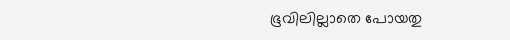ഭൂവിലില്ലാതെ പോയതു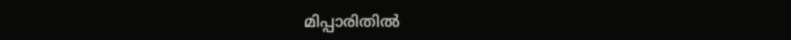മിപ്പാരിതില്‍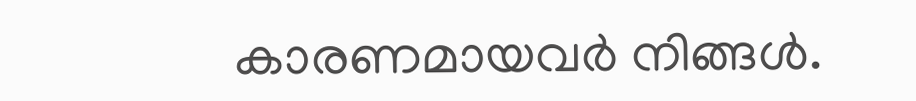കാരണമായവര്‍ നിങ്ങള്‍.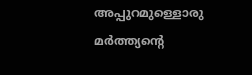അപ്പുറമുള്ളൊരു മര്‍ത്ത്യന്റെ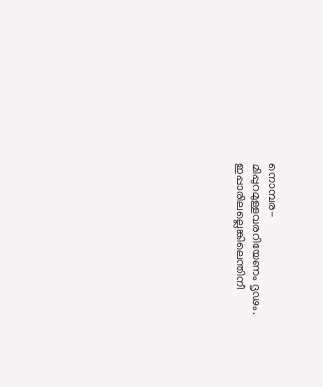നൊമ്പര-
മിപ്പുറമുള്ളവരറിയേണം ദൃഢം.
ഇപ്പാരിലല്ലെങ്കിലെന്തിനീ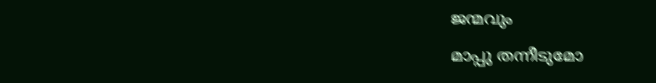ജന്മവും
മാപ്പു തന്നീടുമോ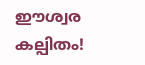ഈശ്വര കല്പിതം!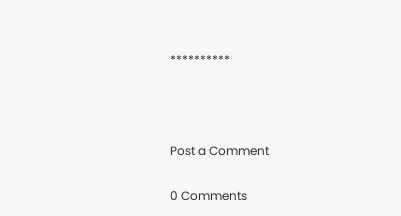**********



Post a Comment

0 Comments